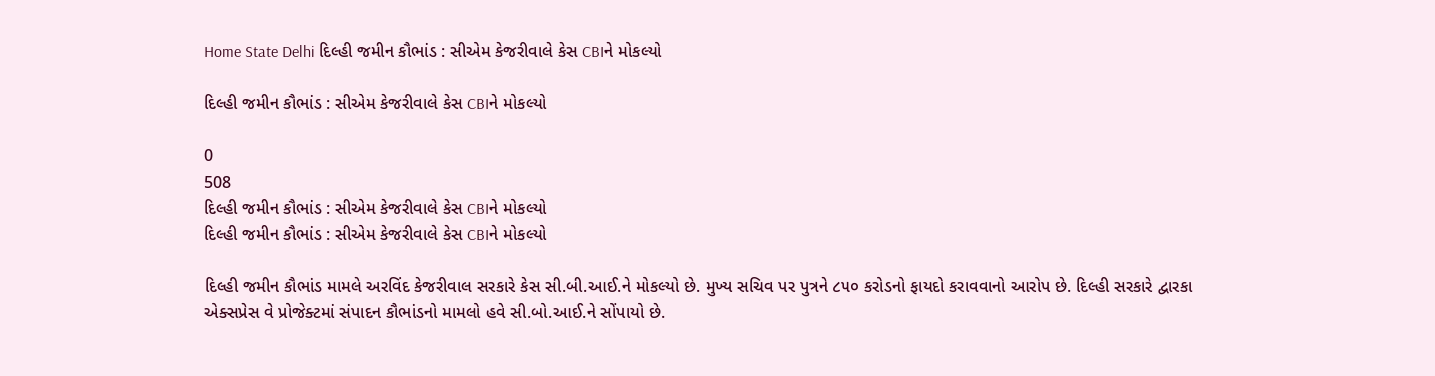Home State Delhi દિલ્હી જમીન કૌભાંડ : સીએમ કેજરીવાલે કેસ CBIને મોકલ્યો

દિલ્હી જમીન કૌભાંડ : સીએમ કેજરીવાલે કેસ CBIને મોકલ્યો

0
508
દિલ્હી જમીન કૌભાંડ : સીએમ કેજરીવાલે કેસ CBIને મોકલ્યો
દિલ્હી જમીન કૌભાંડ : સીએમ કેજરીવાલે કેસ CBIને મોકલ્યો

દિલ્હી જમીન કૌભાંડ મામલે અરવિંદ કેજરીવાલ સરકારે કેસ સી.બી.આઈ.ને મોકલ્યો છે. મુખ્ય સચિવ પર પુત્રને ૮૫૦ કરોડનો ફાયદો કરાવવાનો આરોપ છે. દિલ્હી સરકારે દ્વારકા એક્સપ્રેસ વે પ્રોજેક્ટમાં સંપાદન કૌભાંડનો મામલો હવે સી.બો.આઈ.ને સોંપાયો છે.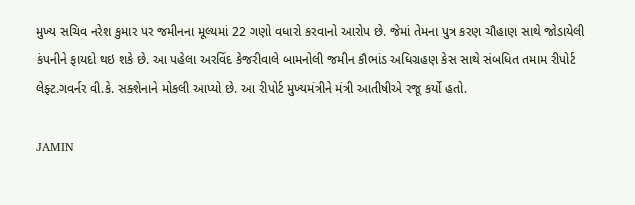મુખ્ય સચિવ નરેશ કુમાર પર જમીનના મૂલ્યમાં 22 ગણો વધારો કરવાનો આરોપ છે. જેમાં તેમના પુત્ર કરણ ચૌહાણ સાથે જોડાયેલી કંપનીને ફાયદો થઇ શકે છે. આ પહેલા અરવિંદ કેજરીવાલે બામનોલી જમીન કૌભાંડ અધિગ્રહણ કેસ સાથે સંબધિત તમામ રીપોર્ટ લેફ્ટ.ગવર્નર વી.કે. સક્શેનાને મોકલી આપ્યો છે. આ રીપોર્ટ મુખ્યમંત્રીને મંત્રી આતીષીએ રજૂ કર્યો હતો.

JAMIN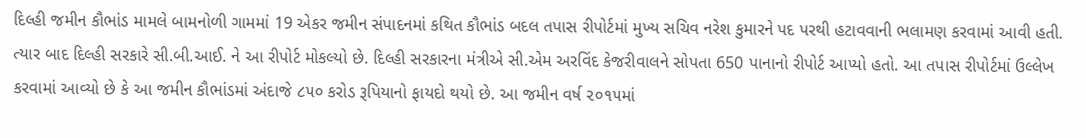દિલ્હી જમીન કૌભાંડ મામલે બામનોળી ગામમાં 19 એકર જમીન સંપાદનમાં કથિત કૌભાંડ બદલ તપાસ રીપોર્ટમાં મુખ્ય સચિવ નરેશ કુમારને પદ પરથી હટાવવાની ભલામણ કરવામાં આવી હતી. ત્યાર બાદ દિલ્હી સરકારે સી.બી.આઈ. ને આ રીપોર્ટ મોકલ્યો છે. દિલ્હી સરકારના મંત્રીએ સી.એમ અરવિંદ કેજરીવાલને સોપતા 650 પાનાનો રીપોર્ટ આપ્યો હતો. આ તપાસ રીપોર્ટમાં ઉલ્લેખ કરવામાં આવ્યો છે કે આ જમીન કૌભાંડમાં અંદાજે ૮૫૦ કરોડ રૂપિયાનો ફાયદો થયો છે. આ જમીન વર્ષ ૨૦૧૫માં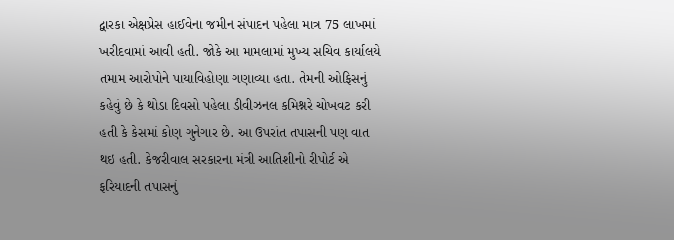દ્વારકા એક્ષપ્રેસ હાઈવેના જમીન સંપાદન પહેલા માત્ર 75 લાખમાં ખરીદવામાં આવી હતી. જોકે આ મામલામાં મુખ્ય સચિવ કાર્યાલયે તમામ આરોપોને પાયાવિહોણા ગણાવ્યા હતા. તેમની ઓફિસનું કહેવું છે કે થોડા દિવસો પહેલા ડીવીઝનલ કમિશ્નરે ચોખવટ કરી હતી કે કેસમાં કોણ ગુનેગાર છે. આ ઉપરાંત તપાસની પણ વાત થઇ હતી. કેજરીવાલ સરકારના મંત્રી આતિશીનો રીપોર્ટ એ ફરિયાદની તપાસનું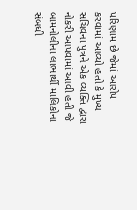પરિણામ છે જેમાં આરોપ કરવામાં આવ્યો હતો કે મુખ્ય સચિવના પુત્રને એક વ્યક્તિ દ્વારા નોકરી આપવામાં આવી હતી જે બામનોલીના લાભાર્થી માલિકોના સંબધી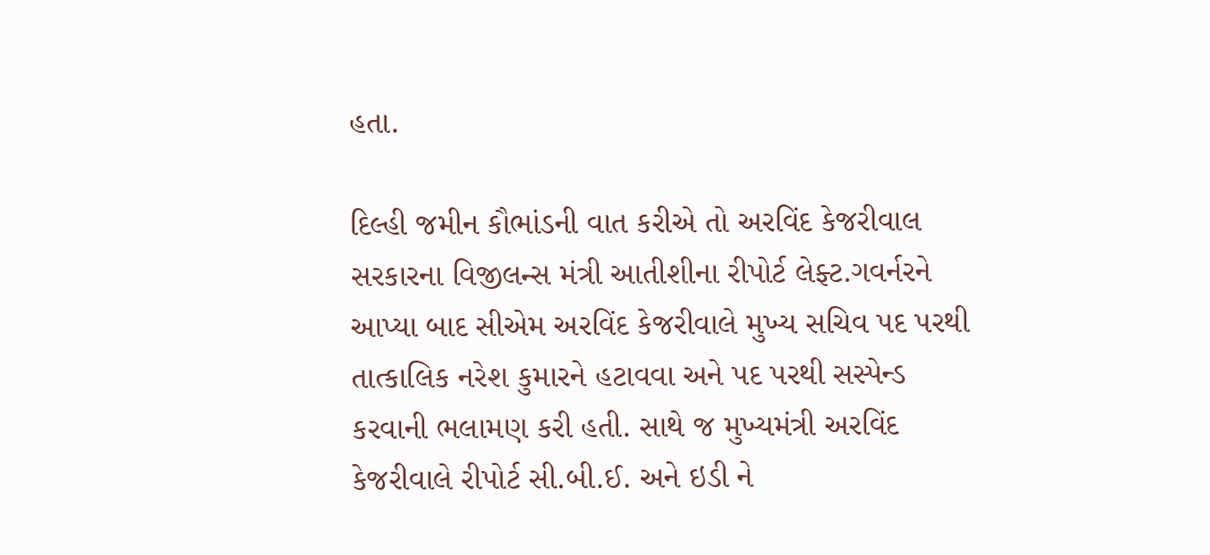હતા.

દિલ્હી જમીન કૌભાંડની વાત કરીએ તો અરવિંદ કેજરીવાલ સરકારના વિજીલન્સ મંત્રી આતીશીના રીપોર્ટ લેફ્ટ.ગવર્નરને આપ્યા બાદ સીએમ અરવિંદ કેજરીવાલે મુખ્ય સચિવ પદ પરથી તાત્કાલિક નરેશ કુમારને હટાવવા અને પદ પરથી સસ્પેન્ડ કરવાની ભલામણ કરી હતી. સાથે જ મુખ્યમંત્રી અરવિંદ કેજરીવાલે રીપોર્ટ સી.બી.ઈ. અને ઇડી ને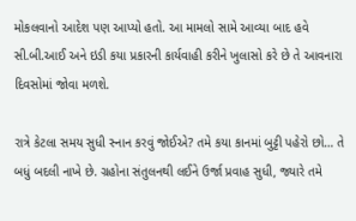મોકલવાનો આદેશ પણ આપ્યો હતો. આ મામલો સામે આવ્યા બાદ હવે સી.બી.આઈ અને ઇડી કયા પ્રકારની કાર્યવાહી કરીને ખુલાસો કરે છે તે આવનારા દિવસોમાં જોવા મળશે.

રાત્રે કેટલા સમય સુધી સ્નાન કરવું જોઈએ? તમે કયા કાનમાં બુટ્ટી પહેરો છો… તે બધું બદલી નાખે છે. ગ્રહોના સંતુલનથી લઈને ઉર્જા પ્રવાહ સુધી, જ્યારે તમે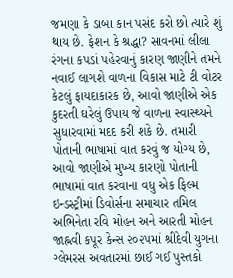જમણા કે ડાબા કાન પસંદ કરો છો ત્યારે શું થાય છે. ફેશન કે શ્રદ્ધા? સાવનમાં લીલા રંગના કપડાં પહેરવાનું કારણ જાણીને તમને નવાઈ લાગશે વાળના વિકાસ માટે ટી વોટર કેટલું ફાયદાકારક છે, આવો જાણીએ એક કુદરતી ઘરેલું ઉપાય જે વાળના સ્વાસ્થ્યને સુધારવામાં મદદ કરી શકે છે. તમારી પોતાની ભાષામાં વાત કરવું જ યોગ્ય છે, આવો જાણીએ મુખ્ય કારણો પોતાની ભાષામાં વાત કરવાના વધુ એક ફિલ્મ ઇન્ડસ્ટ્રીમાં ડિવોર્સના સમાચાર તમિલ અભિનેતા રવિ મોહન અને આરતી મોહન જાહ્નવી કપૂર કેન્સ ૨૦૨૫માં શ્રીદેવી યુગના ગ્લેમરસ અવતારમાં છાઈ ગઈ પુસ્તકો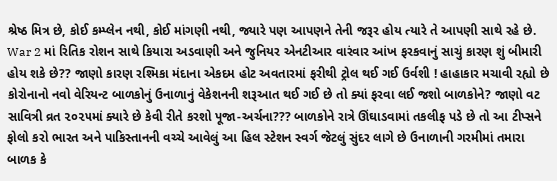શ્રેષ્ઠ મિત્ર છે, કોઈ કમ્પ્લેન નથી, કોઈ માંગણી નથી, જ્યારે પણ આપણને તેની જરૂર હોય ત્યારે તે આપણી સાથે રહે છે. War 2 માં રિતિક રોશન સાથે કિયારા અડવાણી અને જુનિયર એનટીઆર વારંવાર આંખ ફરકવાનું સાચું કારણ શું બીમારી હોય શકે છે?? જાણો કારણ રશ્મિકા મંદાના એકદમ હોટ અવતારમાં ફરીથી ટ્રોલ થઈ ગઈ ઉર્વશી ! હાહાકાર મચાવી રહ્યો છે કોરોનાનો નવો વેરિયન્ટ બાળકોનું ઉનાળાનું વેકેશનની શરૂઆત થઈ ગઈ છે તો ક્યાં ફરવા લઈ જશો બાળકોને? જાણો વટ સાવિત્રી વ્રત ૨૦૨૫માં ક્યારે છે કેવી રીતે કરશો પૂજા-અર્ચના??? બાળકોને રાત્રે ઊંઘાડવામાં તકલીફ પડે છે તો આ ટીપ્સને ફોલો કરો ભારત અને પાકિસ્તાનની વચ્ચે આવેલું આ હિલ સ્ટેશન સ્વર્ગ જેટલું સુંદર લાગે છે ઉનાળાની ગરમીમાં તમારા બાળક કે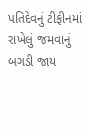પતિદેવનું ટીફીનમાં રાખેલું જમવાનું બગડી જાય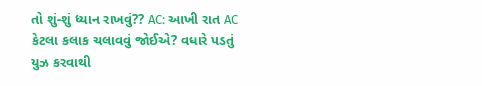તો શું-શું ધ્યાન રાખવું?? AC: આખી રાત AC કેટલા કલાક ચલાવવું જોઈએ? વધારે પડતું યુઝ કરવાથી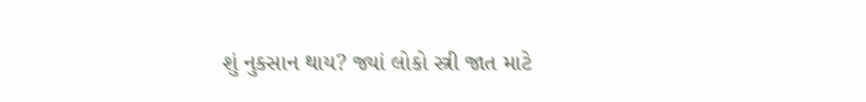શું નુકસાન થાય? જ્યાં લોકો સ્ત્રી જાત માટે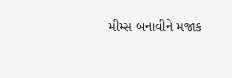મીમ્સ બનાવીને મજાક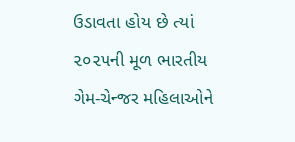ઉડાવતા હોય છે ત્યાં ૨૦૨૫ની મૂળ ભારતીય ગેમ-ચેન્જર મહિલાઓને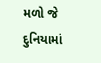મળો જે દુનિયામાં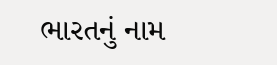ભારતનું નામ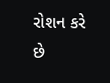રોશન કરે છે